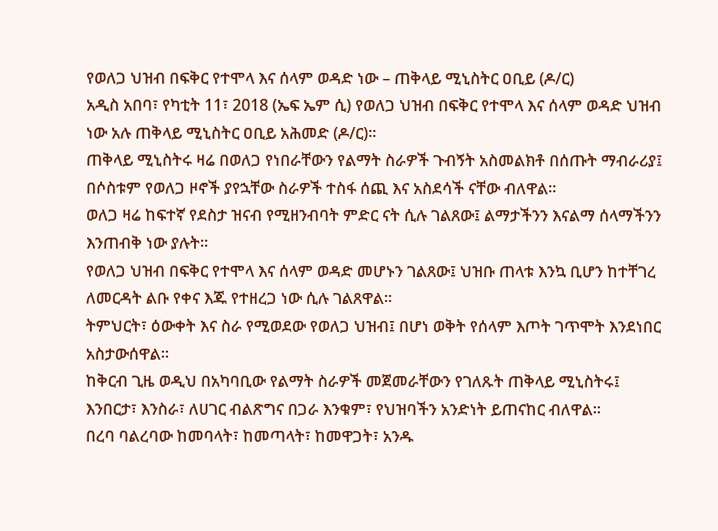የወለጋ ህዝብ በፍቅር የተሞላ እና ሰላም ወዳድ ነው – ጠቅላይ ሚኒስትር ዐቢይ (ዶ/ር)
አዲስ አበባ፣ የካቲት 11፣ 2018 (ኤፍ ኤም ሲ) የወለጋ ህዝብ በፍቅር የተሞላ እና ሰላም ወዳድ ህዝብ ነው አሉ ጠቅላይ ሚኒስትር ዐቢይ አሕመድ (ዶ/ር)።
ጠቅላይ ሚኒስትሩ ዛሬ በወለጋ የነበራቸውን የልማት ስራዎች ጉብኝት አስመልክቶ በሰጡት ማብራሪያ፤ በሶስቱም የወለጋ ዞኖች ያየኋቸው ስራዎች ተስፋ ሰጪ እና አስደሳች ናቸው ብለዋል።
ወለጋ ዛሬ ከፍተኛ የደስታ ዝናብ የሚዘንብባት ምድር ናት ሲሉ ገልጸው፤ ልማታችንን እናልማ ሰላማችንን እንጠብቅ ነው ያሉት።
የወለጋ ህዝብ በፍቅር የተሞላ እና ሰላም ወዳድ መሆኑን ገልጸው፤ ህዝቡ ጠላቱ እንኳ ቢሆን ከተቸገረ ለመርዳት ልቡ የቀና እጁ የተዘረጋ ነው ሲሉ ገልጸዋል።
ትምህርት፣ ዕውቀት እና ስራ የሚወደው የወለጋ ህዝብ፤ በሆነ ወቅት የሰላም እጦት ገጥሞት እንደነበር አስታውሰዋል።
ከቅርብ ጊዜ ወዲህ በአካባቢው የልማት ስራዎች መጀመራቸውን የገለጹት ጠቅላይ ሚኒስትሩ፤ እንበርታ፣ እንስራ፣ ለሀገር ብልጽግና በጋራ እንቁም፣ የህዝባችን አንድነት ይጠናከር ብለዋል።
በረባ ባልረባው ከመባላት፣ ከመጣላት፣ ከመዋጋት፣ አንዱ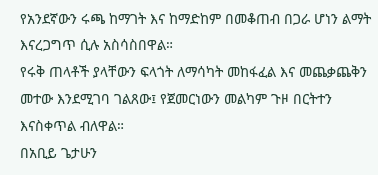የአንደኛውን ሩጫ ከማገት እና ከማድከም በመቆጠብ በጋራ ሆነን ልማት እናረጋግጥ ሲሉ አስሳስበዋል።
የሩቅ ጠላቶች ያላቸውን ፍላጎት ለማሳካት መከፋፈል እና መጨቃጨቅን መተው እንደሚገባ ገልጸው፤ የጀመርነውን መልካም ጉዞ በርትተን እናስቀጥል ብለዋል።
በአቢይ ጌታሁን